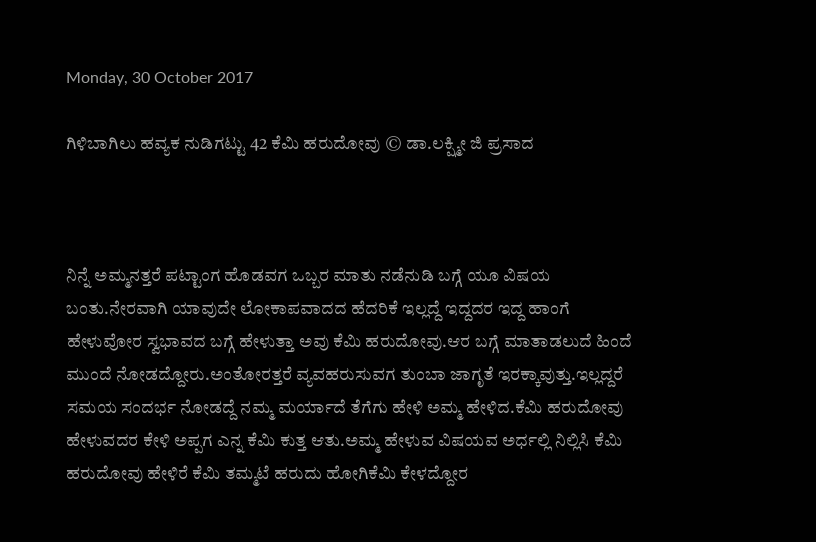Monday, 30 October 2017

ಗಿಳಿಬಾಗಿಲು ಹವ್ಯಕ ನುಡಿಗಟ್ಟು 42 ಕೆಮಿ ಹರುದೋವು © ಡಾ.ಲಕ್ಷ್ಮೀ ಜಿ ಪ್ರಸಾದ



ನಿನ್ನೆ ಅಮ್ಮನತ್ತರೆ ಪಟ್ಟಾಂಗ ಹೊಡವಗ ಒಬ್ಬರ ಮಾತು ನಡೆನುಡಿ ಬಗ್ಗೆ ಯೂ ವಿಷಯ ಬಂತು.ನೇರವಾಗಿ ಯಾವುದೇ ಲೋಕಾಪವಾದದ ಹೆದರಿಕೆ ಇಲ್ಲದ್ದೆ ಇದ್ದದರ ಇದ್ದ ಹಾಂಗೆ ಹೇಳುವೋರ ಸ್ವಭಾವದ ಬಗ್ಗೆ ಹೇಳುತ್ತಾ ಅವು ಕೆಮಿ ಹರುದೋವು.ಆರ ಬಗ್ಗೆ ಮಾತಾಡಲುದೆ ಹಿಂದೆ ಮುಂದೆ ನೋಡದ್ದೋರು.ಅಂತೋರತ್ತರೆ ವ್ಯವಹರುಸುವಗ ತುಂಬಾ ಜಾಗೃತೆ ಇರಕ್ಕಾವುತ್ತು.ಇಲ್ಲದ್ದರೆ ಸಮಯ ಸಂದರ್ಭ ನೋಡದ್ದೆ ನಮ್ಮ ಮರ್ಯಾದೆ ತೆಗೆಗು ಹೇಳಿ ಅಮ್ಮ ಹೇಳಿದ.ಕೆಮಿ ಹರುದೋವು ಹೇಳುವದರ ಕೇಳಿ ಅಪ್ಪಗ ಎನ್ನ ಕೆಮಿ ಕುತ್ತ ಆತು.ಅಮ್ಮ ಹೇಳುವ ವಿಷಯವ ಅರ್ಧಲ್ಲಿ ನಿಲ್ಲಿಸಿ ಕೆಮಿ ಹರುದೋವು ಹೇಳಿರೆ ಕೆಮಿ ತಮ್ಮಟೆ ಹರುದು ಹೋಗಿ‌ಕೆಮಿ ಕೇಳದ್ದೋರ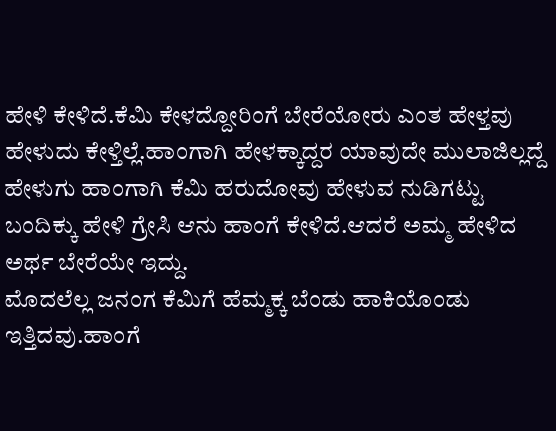ಹೇಳಿ ಕೇಳಿದೆ.ಕೆಮಿ ಕೇಳದ್ದೋರಿಂಗೆ ಬೇರೆಯೋರು ಎಂತ ಹೇಳ್ತವು ಹೇಳುದು ಕೇಳ್ತಿಲ್ಲೆ.ಹಾಂಗಾಗಿ ಹೇಳಕ್ಕಾದ್ದರ ಯಾವುದೇ ಮುಲಾಜಿಲ್ಲದ್ದೆ ಹೇಳುಗು ಹಾಂಗಾಗಿ ಕೆಮಿ ಹರುದೋವು ಹೇಳುವ ನುಡಿಗಟ್ಟು ಬಂದಿಕ್ಕು ಹೇಳಿ ಗ್ರೇಸಿ ಆನು ಹಾಂಗೆ ಕೇಳಿದೆ.ಆದರೆ ಅಮ್ಮ ಹೇಳಿದ ಅರ್ಥ ಬೇರೆಯೇ ಇದ್ದು.
ಮೊದಲೆಲ್ಲ ಜನಂಗ ಕೆಮಿಗೆ ಹೆಮ್ಮಕ್ಕ ಬೆಂಡು ಹಾಕಿಯೊಂಡು ಇತ್ತಿದವು.ಹಾಂಗೆ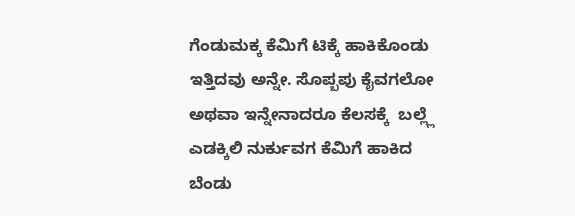ಗೆಂಡುಮಕ್ಕ ಕೆಮಿಗೆ ಟಿಕ್ಕೆ ಹಾಕಿಕೊಂಡು ಇತ್ತಿದವು ಅನ್ನೇ. ಸೊಪ್ಬಪು ಕೈವಗಲೋ ಅಥವಾ ಇನ್ನೇನಾದರೂ ಕೆಲಸಕ್ಕೆ  ಬಲ್ಲ್ಲೆ ಎಡಕ್ಕಿಲಿ ನುರ್ಕುವಗ ಕೆಮಿಗೆ ಹಾಕಿದ ಬೆಂಡು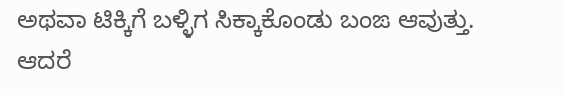ಅಥವಾ ಟಿಕ್ಕಿಗೆ ಬಳ್ಳಿಗ ಸಿಕ್ಕಾಕೊಂಡು ಬಂಙ ಆವುತ್ತು.
ಆದರೆ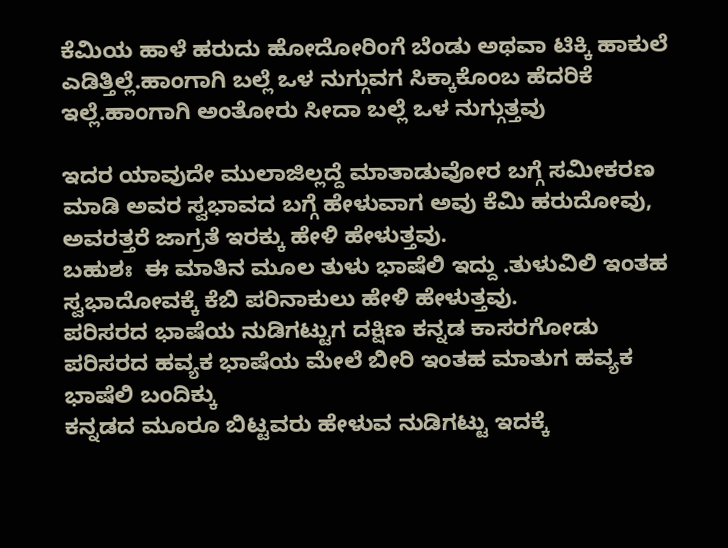ಕೆಮಿಯ ಹಾಳೆ ಹರುದು ಹೋದೋರಿಂಗೆ ಬೆಂಡು ಅಥವಾ ಟಿಕ್ಕಿ ಹಾಕುಲೆ ಎಡಿತ್ತಿಲ್ಲೆ.ಹಾಂಗಾಗಿ ಬಲ್ಲೆ ಒಳ ನುಗ್ಗುವಗ ಸಿಕ್ಕಾಕೊಂಬ ಹೆದರಿಕೆ ಇಲ್ಲೆ.ಹಾಂಗಾಗಿ ಅಂತೋರು ಸೀದಾ ಬಲ್ಲೆ ಒಳ ನುಗ್ಗುತ್ತವು

ಇದರ ಯಾವುದೇ ಮುಲಾಜಿಲ್ಲದ್ದೆ ಮಾತಾಡುವೋರ ಬಗ್ಗೆ ಸಮೀಕರಣ ಮಾಡಿ ಅವರ ಸ್ವಭಾವದ ಬಗ್ಗೆ ಹೇಳುವಾಗ ಅವು ಕೆಮಿ ಹರುದೋವು, ಅವರತ್ತರೆ ಜಾಗ್ರತೆ ಇರಕ್ಕು ಹೇಳಿ ಹೇಳುತ್ತವು.
ಬಹುಶಃ  ಈ ಮಾತಿನ ಮೂಲ ತುಳು ಭಾಷೆಲಿ ಇದ್ದು .ತುಳುವಿಲಿ ಇಂತಹ ಸ್ವಭಾದೋವಕ್ಕೆ ಕೆಬಿ ಪರಿನಾಕುಲು ಹೇಳಿ ಹೇಳುತ್ತವು.
ಪರಿಸರದ ಭಾಷೆಯ ನುಡಿಗಟ್ಟುಗ ದಕ್ಷಿಣ ಕನ್ನಡ ಕಾಸರಗೋಡು ಪರಿಸರದ ಹವ್ಯಕ ಭಾಷೆಯ ಮೇಲೆ ಬೀರಿ ಇಂತಹ ಮಾತುಗ ಹವ್ಯಕ ಭಾಷೆಲಿ ಬಂದಿಕ್ಕು
ಕನ್ನಡದ ಮೂರೂ ಬಿಟ್ಟವರು ಹೇಳುವ ನುಡಿಗಟ್ಟು ಇದಕ್ಕೆ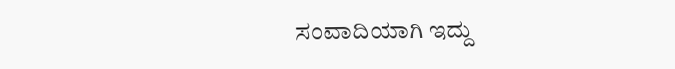ಸಂವಾದಿಯಾಗಿ ಇದ್ದು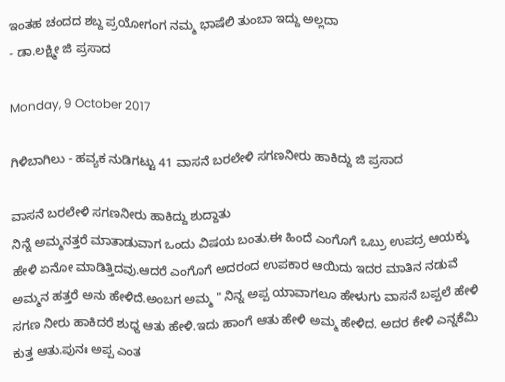ಇಂತಹ ಚಂದದ ಶಬ್ದ ಪ್ರಯೋಗಂಗ ನಮ್ಮ ಭಾಷೆಲಿ ತುಂಬಾ ಇದ್ದು ಅಲ್ಲದಾ
- ಡಾ.ಲಕ್ಷ್ಮೀ ಜಿ ಪ್ರಸಾದ

Monday, 9 October 2017

ಗಿಳಿಬಾಗಿಲು - ಹವ್ಯಕ ನುಡಿಗಟ್ಟು 41 ವಾಸನೆ ಬರಲೇಳಿ ಸಗಣನೀರು ಹಾಕಿದ್ದು ಜಿ ಪ್ರಸಾದ

ವಾಸನೆ ಬರಲೇಳಿ ಸಗಣನೀರು ಹಾಕಿದ್ದು ಶುದ್ದಾತು
ನಿನ್ನೆ ಅಮ್ಮನತ್ತರೆ ಮಾತಾಡುವಾಗ ಒಂದು ವಿಷಯ ಬಂತು.ಈ ಹಿಂದೆ ಎಂಗೊಗೆ ಒಬ್ರು ಉಪದ್ರ ಆಯಕ್ಕು ಹೇಳಿ ಏನೋ ಮಾಡಿತ್ತಿದವು.ಆದರೆ ಎಂಗೊಗೆ ಅದರಂದ ಉಪಕಾರ ಆಯಿದು ಇದರ ಮಾತಿನ ನಡುವೆ ಅಮ್ಮನ ಹತ್ತರೆ ಅನು ಹೇಳಿದೆ.ಅಂಬಗ ಅಮ್ಮ " ನಿನ್ನ ಅಪ್ಪ ಯಾವಾಗಲೂ ಹೇಳುಗು ವಾಸನೆ ಬಪ್ಪಲೆ ಹೇಳಿ ಸಗಣ ನೀರು ಹಾಕಿದರೆ ಶುಧ್ದ ಆತು ಹೇಳಿ.ಇದು ಹಾಂಗೆ ಆತು ಹೇಳಿ ಅಮ್ಮ ಹೇಳಿದ. ಅದರ ಕೇಳಿ ಎನ್ನ‌ಕೆಮಿ ಕುತ್ತ ಆತು.ಪುನಃ ಅಪ್ಪ ಎಂತ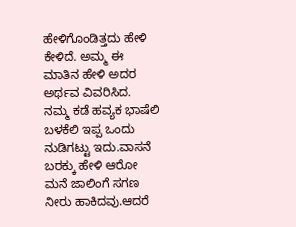ಹೇಳಿಗೊಂಡಿತ್ತದು ಹೇಳಿ ಕೇಳಿದೆ. ಅಮ್ಮ ಈ ಮಾತಿನ ಹೇಳಿ ಅದರ ಅರ್ಥವ ವಿವರಿಸಿದ.
ನಮ್ಮ ಕಡೆ ಹವ್ಯಕ ಭಾಷೆಲಿ ಬಳಕೆಲಿ ಇಪ್ಪ ಒಂದು ನುಡಿಗಟ್ಟು ಇದು.ವಾಸನೆ ಬರಕ್ಕು ಹೇಳಿ ಆರೋ ಮನೆ ಜಾಲಿಂಗೆ ಸಗಣ ನೀರು ಹಾಕಿದವು.ಆದರೆ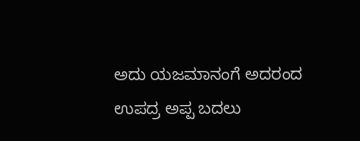ಅದು ಯಜಮಾನಂಗೆ ಅದರಂದ ಉಪದ್ರ ಅಪ್ಪ ಬದಲು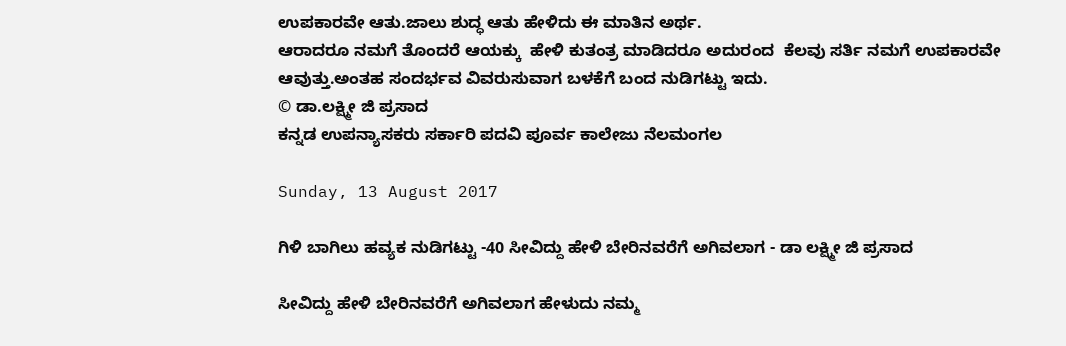ಉಪಕಾರವೇ ಆತು.ಜಾಲು ಶುದ್ಧ ಆತು ಹೇಳಿದು ಈ ಮಾತಿನ ಅರ್ಥ.
ಆರಾದರೂ ನಮಗೆ ತೊಂದರೆ ಆಯಕ್ಕು  ಹೇಳಿ ಕುತಂತ್ರ ಮಾಡಿದರೂ ಅದುರಂದ  ಕೆಲವು ಸರ್ತಿ ನಮಗೆ ಉಪಕಾರವೇ ಆವುತ್ತು.ಅಂತಹ ಸಂದರ್ಭವ ವಿವರುಸುವಾಗ ಬಳಕೆಗೆ ಬಂದ ನುಡಿಗಟ್ಟು ಇದು.
© ಡಾ.ಲಕ್ಷ್ಮೀ ಜಿ ಪ್ರಸಾದ
ಕನ್ನಡ ಉಪನ್ಯಾಸಕರು ಸರ್ಕಾರಿ ಪದವಿ ಪೂರ್ವ ಕಾಲೇಜು ನೆಲಮಂಗಲ

Sunday, 13 August 2017

ಗಿಳಿ ಬಾಗಿಲು ಹವ್ಯಕ ನುಡಿಗಟ್ಟು -40 ಸೀವಿದ್ದು ಹೇಳಿ ಬೇರಿನವರೆಗೆ ಅಗಿವಲಾಗ - ಡಾ ಲಕ್ಷ್ಮೀ ಜಿ ಪ್ರಸಾದ

ಸೀವಿದ್ದು ಹೇಳಿ ಬೇರಿನವರೆಗೆ ಅಗಿವಲಾಗ ಹೇಳುದು ನಮ್ಮ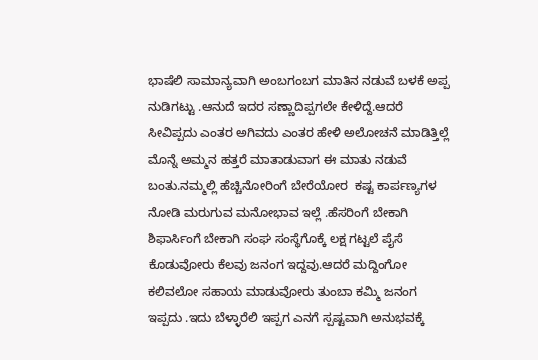ಭಾಷೆಲಿ ಸಾಮಾನ್ಯವಾಗಿ ಅಂಬಗಂಬಗ ಮಾತಿನ ನಡುವೆ ಬಳಕೆ ಅಪ್ಪ ನುಡಿಗಟ್ಟು .ಆನುದೆ ಇದರ ಸಣ್ಣಾದಿಪ್ಪಗಲೇ ಕೇಳಿದ್ದೆ.ಆದರೆ ಸೀವಿಪ್ಪದು ಎಂತರ ಅಗಿವದು ಎಂತರ ಹೇಳಿ ಅಲೋಚನೆ ಮಾಡಿತ್ತಿಲ್ಲೆ
ಮೊನ್ನೆ ಅಮ್ಮನ ಹತ್ತರೆ ಮಾತಾಡುವಾಗ ಈ ಮಾತು ನಡುವೆ ಬಂತು.ನಮ್ಮಲ್ಲಿ ಹೆಚ್ಚಿನೋರಿಂಗೆ ಬೇರೆಯೋರ  ಕಷ್ಟ ಕಾರ್ಪಣ್ಯಗಳ ನೋಡಿ ಮರುಗುವ ಮನೋಭಾವ ಇಲ್ಲೆ .ಹೆಸರಿಂಗೆ ಬೇಕಾಗಿ ಶಿಫಾರ್ಸಿಂಗೆ ಬೇಕಾಗಿ ಸಂಘ ಸಂಸ್ಥೆಗೊಕ್ಕೆ ಲಕ್ಷ ಗಟ್ಟಲೆ ಪೈಸೆ ಕೊಡುವೋರು ಕೆಲವು ಜನಂಗ ಇದ್ದವು.ಆದರೆ ಮದ್ದಿಂಗೋ ಕಲಿವಲೋ ಸಹಾಯ ಮಾಡುವೋರು ತುಂಬಾ ಕಮ್ಮಿ ಜನಂಗ ಇಪ್ಪದು .ಇದು ಬೆಳ್ಳಾರೆಲಿ ಇಪ್ಪಗ ಎನಗೆ ಸ್ಪಷ್ಟವಾಗಿ ಅನುಭವಕ್ಕೆ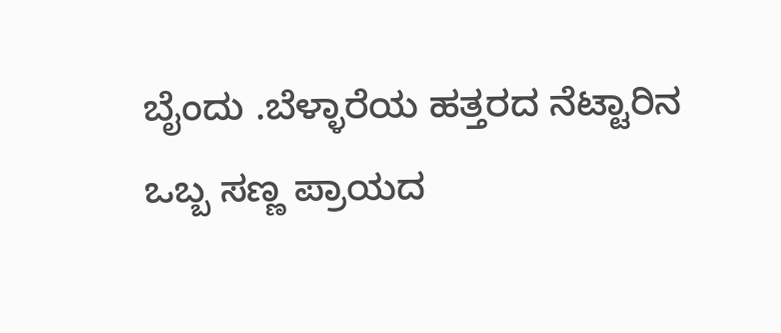ಬೈಂದು .ಬೆಳ್ಳಾರೆಯ ಹತ್ತರದ ನೆಟ್ಟಾರಿನ ಒಬ್ಬ ಸಣ್ಣ ಪ್ರಾಯದ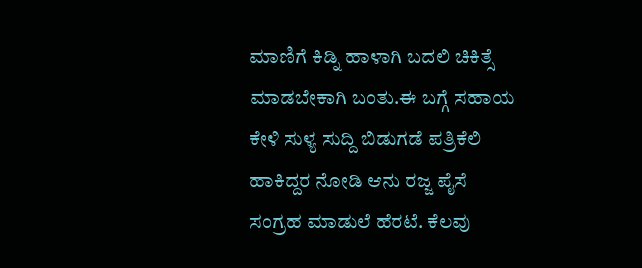ಮಾಣಿಗೆ ಕಿಡ್ನಿ ಹಾಳಾಗಿ ಬದಲಿ ಚಿಕಿತ್ಸೆ ಮಾಡಬೇಕಾಗಿ ಬಂತು.ಈ ಬಗ್ಗೆ ಸಹಾಯ ಕೇಳಿ ಸುಳ್ಯ ಸುದ್ದಿ ಬಿಡುಗಡೆ ಪತ್ರಿಕೆಲಿ ಹಾಕಿದ್ದರ ನೋಡಿ ಆನು ರಜ್ಜ ಪೈಸೆ ಸಂಗ್ರಹ ಮಾಡುಲೆ ಹೆರಟೆ. ಕೆಲವು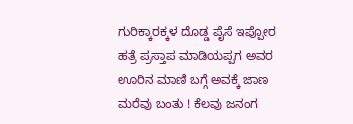ಗುರಿಕ್ಕಾರಕ್ಕಳ ದೊಡ್ಡ ಪೈಸೆ ಇಪ್ಪೋರ ಹತ್ರೆ ಪ್ರಸ್ತಾಪ ಮಾಡಿಯಪ್ಪಗ ಅವರ ಊರಿನ ಮಾಣಿ ಬಗ್ಗೆ ಅವಕ್ಕೆ ಜಾಣ ಮರೆವು ಬಂತು ! ಕೆಲವು ಜನಂಗ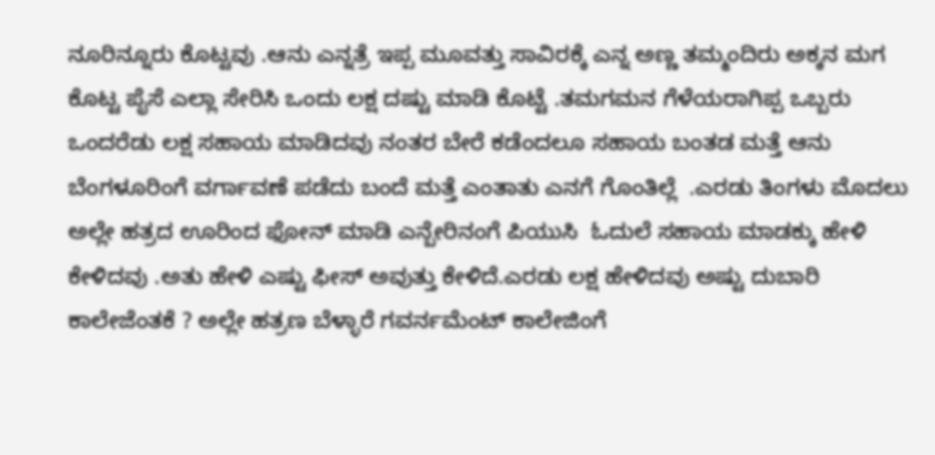ನೂರಿನ್ನೂರು ಕೊಟ್ಟವು .ಆನು ಎನ್ನತ್ರೆ ಇಪ್ಪ ಮೂವತ್ತು ಸಾವಿರಕ್ಕೆ ಎನ್ನ ಅಣ್ಣ ತಮ್ಮಂದಿರು ಅಕ್ಕನ ಮಗ ಕೊಟ್ಟ ಪೈಸೆ ಎಲ್ಲಾ ಸೇರಿಸಿ ಒಂದು ಲಕ್ಷ ದಷ್ಟು ಮಾಡಿ ಕೊಟ್ಟೆ .ತಮಗಮನ ಗೆಳೆಯರಾಗಿಪ್ಪ ಒಬ್ಬರು ಒಂದರೆಡು ಲಕ್ಷ ಸಹಾಯ ಮಾಡಿದವು ನಂತರ ಬೇರೆ ಕಡೆಂದಲೂ ಸಹಾಯ ಬಂತಡ ಮತ್ತೆ ಆನು ಬೆಂಗಳೂರಿಂಗೆ ವರ್ಗಾವಣೆ ಪಡೆದು ಬಂದೆ ಮತ್ತೆ ಎಂತಾತು ಎನಗೆ ಗೊಂತಿಲ್ಲೆ  .ಎರಡು ತಿಂಗಳು ಮೊದಲು  ಅಲ್ಲೇ ಹತ್ರದ ಊರಿಂದ ಫೋನ್ ಮಾಡಿ ಎನ್ಬೇರಿನಂಗೆ ಪಿಯುಸಿ  ಓದುಲೆ ಸಹಾಯ ಮಾಡಕ್ಕು ಹೇಳಿ ಕೇಳಿದವು .ಅತು ಹೇಳಿ ಎಷ್ಟು ಫೀಸ್ ಅವುತ್ತು ಕೇಳಿದೆ.ಎರಡು ಲಕ್ಷ ಹೇಳಿದವು ಅಷ್ಟು ದುಬಾರಿ ಕಾಲೇಜೆಂತಕೆ ? ಅಲ್ಲೇ ಹತ್ರಣ ಬೆಳ್ಳಾರೆ ಗವರ್ನಮೆಂಟ್ ಕಾಲೇಜಿಂಗೆ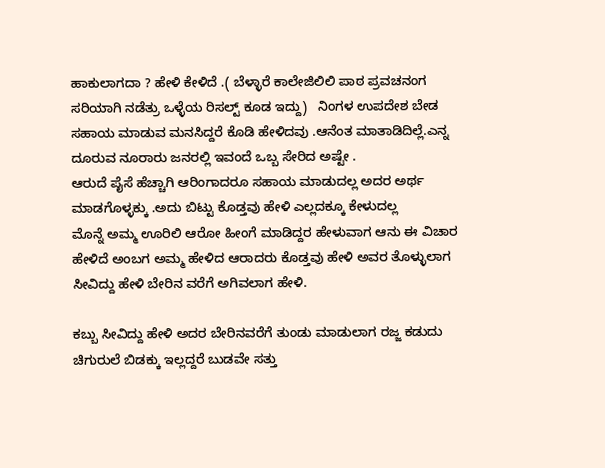ಹಾಕುಲಾಗದಾ ? ಹೇಳಿ ಕೇಳಿದೆ .( ಬೆಳ್ಳಾರೆ ಕಾಲೇಜಿಲಿಲಿ ಪಾಠ ಪ್ರವಚನಂಗ ಸರಿಯಾಗಿ ನಡೆತ್ರು ಒಳ್ಳೆಯ ರಿಸಲ್ಟ್ ಕೂಡ ಇದ್ದು)   ನಿಂಗಳ ಉಪದೇಶ ಬೇಡ ಸಹಾಯ ಮಾಡುವ ಮನಸಿದ್ದರೆ ಕೊಡಿ ಹೇಳಿದವು .ಆನೆಂತ ಮಾತಾಡಿದಿಲ್ಲೆ.ಎನ್ನ ದೂರುವ ನೂರಾರು ಜನರಲ್ಲಿ ಇವಂದೆ ಒಬ್ಬ ಸೇರಿದ ಅಷ್ಟೇ .
ಆರುದೆ ಪೈಸೆ ಹೆಚ್ಚಾಗಿ ಆರಿಂಗಾದರೂ ಸಹಾಯ ಮಾಡುದಲ್ಲ ಅದರ ಅರ್ಥ ಮಾಡಗೊಳ್ಳಕ್ಕು .ಅದು ಬಿಟ್ಟು ಕೊಡ್ತವು ಹೇಳಿ ಎಲ್ಲದಕ್ಕೂ ಕೇಳುದಲ್ಲ
ಮೊನ್ನೆ ಅಮ್ಮ ಊರಿಲಿ ಆರೋ ಹೀಂಗೆ ಮಾಡಿದ್ದರ ಹೇಳುವಾಗ ಆನು ಈ ವಿಚಾರ ಹೇಳಿದೆ ಅಂಬಗ ಅಮ್ಮ ಹೇಳಿದ ಆರಾದರು ಕೊಡ್ತವು ಹೇಳಿ ಅವರ ತೊಳ್ಳುಲಾಗ ಸೀವಿದ್ದು ಹೇಳಿ ಬೇರಿನ ವರೆಗೆ ಅಗಿವಲಾಗ ಹೇಳಿ.

ಕಬ್ಬು ಸೀವಿದ್ದು ಹೇಳಿ ಅದರ ಬೇರಿನವರೆಗೆ ತುಂಡು ಮಾಡುಲಾಗ ರಜ್ಜ ಕಡುದು ಚಿಗುರುಲೆ ಬಿಡಕ್ಕು ಇಲ್ಲದ್ದರೆ ಬುಡವೇ ಸತ್ತು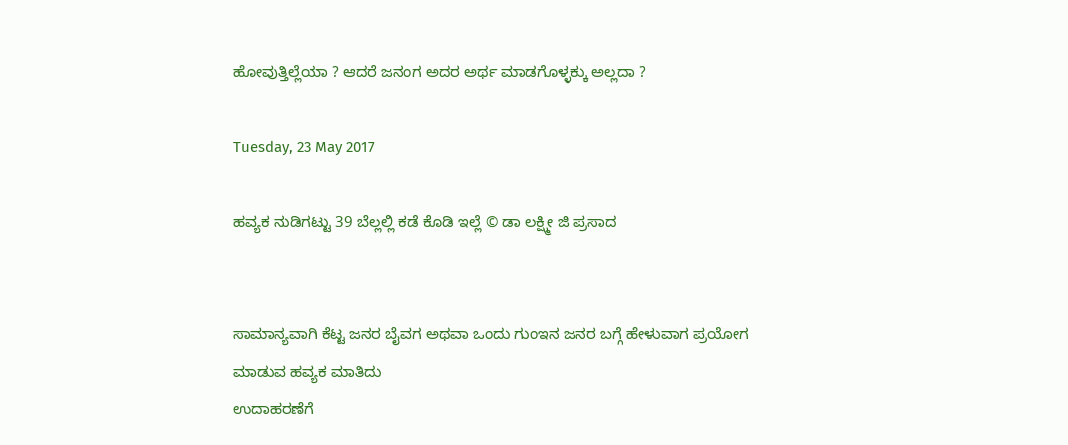ಹೋವುತ್ತಿಲ್ಲೆಯಾ ? ಆದರೆ ಜನಂಗ ಅದರ ಅರ್ಥ ಮಾಡಗೊಳ್ಳಕ್ಕು ಅಲ್ಲದಾ ?

Tuesday, 23 May 2017

ಹವ್ಯಕ ನುಡಿಗಟ್ಟು 39 ಬೆಲ್ಲಲ್ಲಿ ಕಡೆ ಕೊಡಿ ಇಲ್ಲೆ © ಡಾ ಲಕ್ಷ್ಮೀ ಜಿ ಪ್ರಸಾದ


ಸಾಮಾನ್ಯವಾಗಿ ಕೆಟ್ಟ ಜನರ ಬೈವಗ ಅಥವಾ ಒಂದು ಗುಂಇನ ಜನರ ಬಗ್ಗೆ ಹೇಳುವಾಗ ಪ್ರಯೋಗ ಮಾಡುವ ಹವ್ಯಕ ಮಾತಿದು
ಉದಾಹರಣೆಗೆ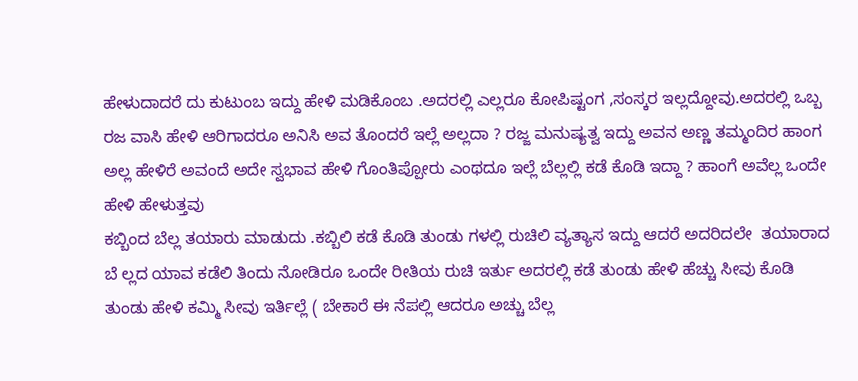ಹೇಳುದಾದರೆ ದು ಕುಟುಂಬ ಇದ್ದು ಹೇಳಿ ಮಡಿಕೊಂಬ .ಅದರಲ್ಲಿ ಎಲ್ಲರೂ ಕೋಪಿಷ್ಟಂಗ ,ಸಂಸ್ಕರ ಇಲ್ಲದ್ದೋವು.ಅದರಲ್ಲಿ ಒಬ್ಬ ರಜ ವಾಸಿ ಹೇಳಿ ಆರಿಗಾದರೂ ಅನಿಸಿ ಅವ ತೊಂದರೆ ಇಲ್ಲೆ ಅಲ್ಲದಾ ? ರಜ್ಜ ಮನುಷ್ಯತ್ವ ಇದ್ದು ಅವನ ಅಣ್ಣ ತಮ್ಮಂದಿರ ಹಾಂಗ ಅಲ್ಲ ಹೇಳಿರೆ ಅವಂದೆ ಅದೇ ಸ್ವಭಾವ ಹೇಳಿ ಗೊಂತಿಪ್ಪೋರು ಎಂಥದೂ ಇಲ್ಲೆ ಬೆಲ್ಲಲ್ಲಿ ಕಡೆ ಕೊಡಿ ಇದ್ದಾ ? ಹಾಂಗೆ ಅವೆಲ್ಲ ಒಂದೇ ಹೇಳಿ ಹೇಳುತ್ತವು
ಕಬ್ಬಿಂದ ಬೆಲ್ಲ ತಯಾರು ಮಾಡುದು .ಕಬ್ಬಿಲಿ ಕಡೆ ಕೊಡಿ ತುಂಡು ಗಳಲ್ಲಿ ರುಚಿಲಿ ವ್ಯತ್ಯಾಸ ಇದ್ದು ಆದರೆ ಅದರಿದಲೇ  ತಯಾರಾದ
ಬೆ ಲ್ಲದ ಯಾವ ಕಡೆಲಿ ತಿಂದು ನೋಡಿರೂ ಒಂದೇ ರೀತಿಯ ರುಚಿ ಇರ್ತು ಅದರಲ್ಲಿ ಕಡೆ ತುಂಡು ಹೇಳಿ ಹೆಚ್ಚು ಸೀವು ಕೊಡಿ ತುಂಡು ಹೇಳಿ ಕಮ್ಮಿ ಸೀವು ಇರ್ತಿಲ್ಲೆ ( ಬೇಕಾರೆ ಈ ನೆಪಲ್ಲಿ ಆದರೂ ಅಚ್ಚು ಬೆಲ್ಲ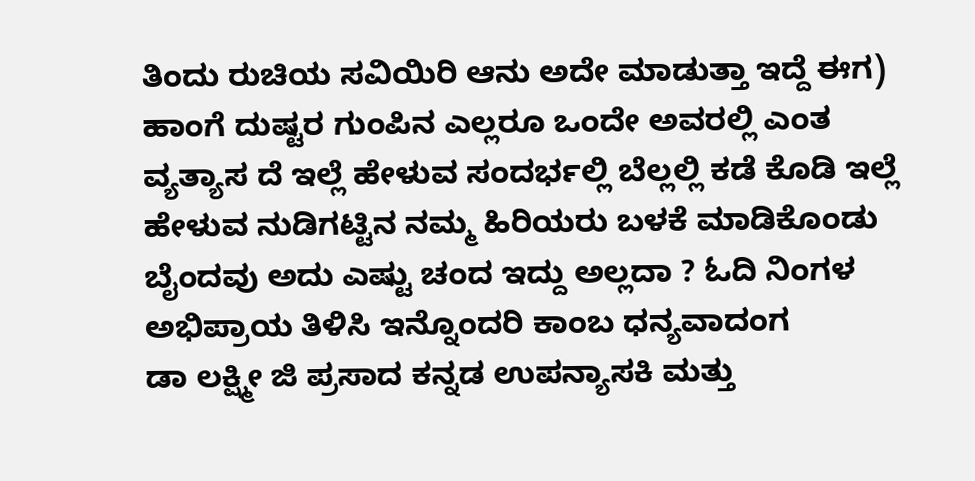ತಿಂದು ರುಚಿಯ ಸವಿಯಿರಿ ಆನು ಅದೇ ಮಾಡುತ್ತಾ ಇದ್ದೆ ಈಗ)  ಹಾಂಗೆ ದುಷ್ಟರ ಗುಂಪಿನ ಎಲ್ಲರೂ ಒಂದೇ ಅವರಲ್ಲಿ ಎಂತ ವ್ಯತ್ಯಾಸ ದೆ ಇಲ್ಲೆ ಹೇಳುವ ಸಂದರ್ಭಲ್ಲಿ ಬೆಲ್ಲಲ್ಲಿ ಕಡೆ ಕೊಡಿ ಇಲ್ಲೆ ಹೇಳುವ ನುಡಿಗಟ್ಟಿನ ನಮ್ಮ ಹಿರಿಯರು ಬಳಕೆ ಮಾಡಿಕೊಂಡು ಬೈಂದವು ಅದು ಎಷ್ಟು ಚಂದ ಇದ್ದು ಅಲ್ಲದಾ ? ಓದಿ ನಿಂಗಳ ಅಭಿಪ್ರಾಯ ತಿಳಿಸಿ ಇನ್ನೊಂದರಿ ಕಾಂಬ ಧನ್ಯವಾದಂಗ
ಡಾ ಲಕ್ಷ್ಮೀ ಜಿ ಪ್ರಸಾದ ಕನ್ನಡ ಉಪನ್ಯಾಸಕಿ ಮತ್ತು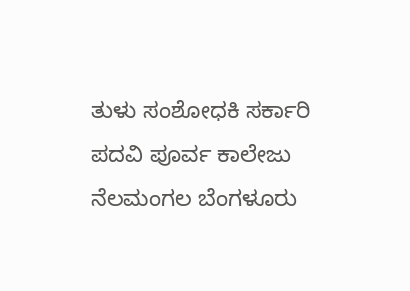ತುಳು ಸಂಶೋಧಕಿ ಸರ್ಕಾರಿ ಪದವಿ ಪೂರ್ವ ಕಾಲೇಜು ನೆಲಮಂಗಲ ಬೆಂಗಳೂರು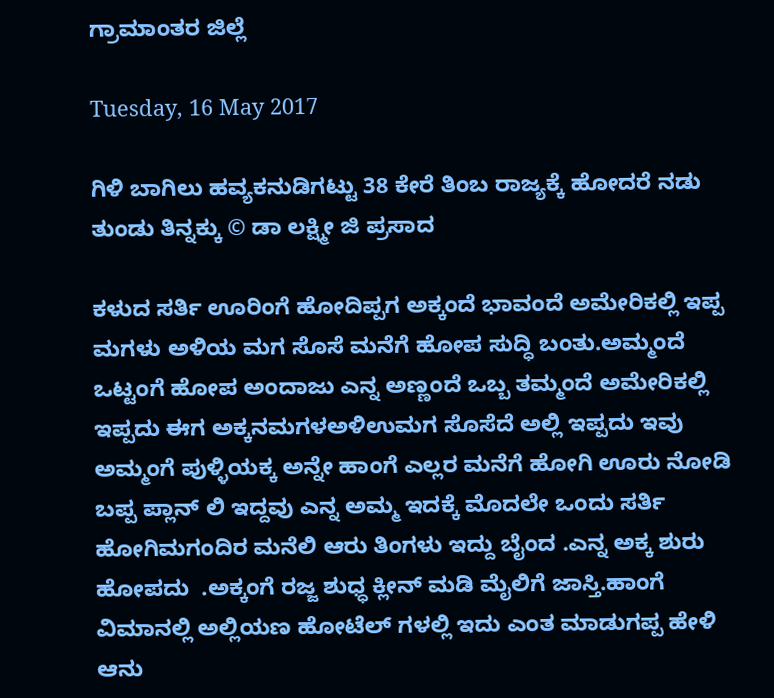ಗ್ರಾಮಾಂತರ ಜಿಲ್ಲೆ

Tuesday, 16 May 2017

ಗಿಳಿ ಬಾಗಿಲು ಹವ್ಯಕ‌ನುಡಿಗಟ್ಟು 38 ಕೇರೆ ತಿಂಬ ರಾಜ್ಯಕ್ಕೆ ಹೋದರೆ ನಡು ತುಂಡು ತಿನ್ನಕ್ಕು © ಡಾ ಲಕ್ಷ್ಮೀ ಜಿ ಪ್ರಸಾದ

ಕಳುದ ಸರ್ತಿ ಊರಿಂಗೆ ಹೋದಿಪ್ಪಗ ಅಕ್ಕಂದೆ ಭಾವಂದೆ ಅಮೇರಿಕಲ್ಲಿ ಇಪ್ಪ ಮಗಳು ಅಳಿಯ ಮಗ ಸೊಸೆ ಮನೆಗೆ ಹೋಪ‌ ಸುದ್ಧಿ ಬಂತು.ಅಮ್ಮಂದೆ ಒಟ್ಟಂಗೆ ಹೋಪ ಅಂದಾಜು ಎನ್ನ ಅಣ್ಣಂದೆ ಒಬ್ಬ ತಮ್ಮಂದೆ ಅಮೇರಿಕಲ್ಲಿ ಇಪ್ಪದು ಈಗ ಅಕ್ಕನ‌ಮಗಳ‌ಅಳಿಉ‌ಮಗ ಸೊಸೆದೆ ಅಲ್ಲಿ ಇಪ್ಪದು ಇವು ಅಮ್ಮಂಗೆ ಪುಳ್ಳಿಯಕ್ಕ ಅನ್ನೇ ಹಾಂಗೆ ಎಲ್ಲರ ಮನೆಗೆ ಹೋಗಿ ಊರು ನೋಡಿ ಬಪ್ಪ ಪ್ಲಾನ್ ಲಿ ಇದ್ದವು ಎನ್ನ ಅಮ್ಮ ಇದಕ್ಕೆ ಮೊದಲೇ ಒಂದು ಸರ್ತಿ ಹೋಗಿ‌ಮಗಂದಿರ ಮನೆಲಿ ಆರು ತಿಂಗಳು ಇದ್ದು ಬೈಂದ .ಎನ್ನ ಅಕ್ಕ ಶುರು ಹೋಪದು  .ಅಕ್ಕಂಗೆ ರಜ್ಜ ಶುಧ್ಧ ಕ್ಲೀನ್ ಮಡಿ ಮೈಲಿಗೆ ಜಾಸ್ತಿ.ಹಾಂಗೆ ವಿಮಾನಲ್ಲಿ ಅಲ್ಲಿಯಣ ಹೋಟೆಲ್ ಗಳಲ್ಲಿ ಇದು ಎಂತ ಮಾಡುಗಪ್ಪ ಹೇಳಿ ಆನು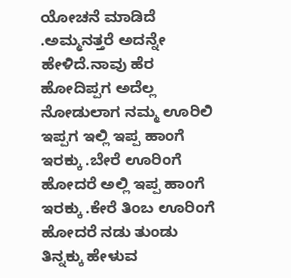ಯೋಚನೆ ಮಾಡಿದೆ .ಅಮ್ಮನತ್ತರೆ ಅದನ್ನೇ ಹೇಳಿದೆ.ನಾವು ಹೆರ ಹೋದಿಪ್ಪಗ ಅದೆಲ್ಲ ನೋಡುಲಾಗ ನಮ್ಮ ಊರಿಲಿ ಇಪ್ಪಗ ಇಲ್ಲಿ ಇಪ್ಪ ಹಾಂಗೆ ಇರಕ್ಕು .ಬೇರೆ ಊರಿಂಗೆ ಹೋದರೆ ಅಲ್ಲಿ ಇಪ್ಪ ಹಾಂಗೆ ಇರಕ್ಕು .ಕೇರೆ ತಿಂಬ ಊರಿಂಗೆ ಹೋದರೆ ನಡು ತುಂಡು ತಿನ್ನಕ್ಕು ಹೇಳುವ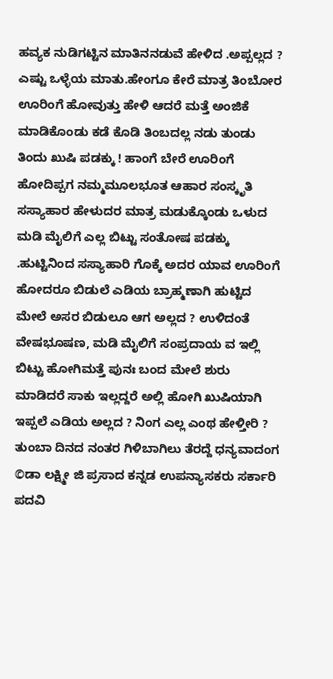ಹವ್ಯಕ ನುಡಿಗಟ್ಟಿನ ಮಾತಿನ‌ನಡುವೆ ಹೇಳಿದ .ಅಪ್ಪಲ್ಲದ ? ಎಷ್ಟು ಒಳ್ಳೆಯ ಮಾತು.ಹೇಂಗೂ ಕೇರೆ ಮಾತ್ರ ತಿಂಬೋರ ಊರಿಂಗೆ ಹೋವುತ್ತು ಹೇಳಿ ಆದರೆ ಮತ್ತೆ ಅಂಜಿಕೆ ಮಾಡಿಕೊಂಡು ಕಡೆ ಕೊಡಿ ತಿಂಬದಲ್ಲ ನಡು ತುಂಡು ತಿಂದು ಖುಷಿ ಪಡಕ್ಕು ! ಹಾಂಗೆ ಬೇರೆ ಊರಿಂಗೆ ಹೋದಿಪ್ಪಗ ನಮ್ಮಮೂಲಭೂತ ಆಹಾರ ಸಂಸ್ಕೃತಿ ಸಸ್ಯಾಹಾರ ಹೇಳುದರ ಮಾತ್ರ ಮಡುಕ್ಕೊಂಡು ಒಳುದ ಮಡಿ ಮೈಲಿಗೆ ಎಲ್ಲ ಬಿಟ್ಟು ಸಂತೋಷ ಪಡಕ್ಕು .ಹುಟ್ಟಿನಿಂದ ಸಸ್ಯಾಹಾರಿ ಗೊಕ್ಕೆ ಅದರ ಯಾವ ಊರಿಂಗೆ ಹೋದರೂ ಬಿಡುಲೆ ಎಡಿಯ ಬ್ರಾಹ್ಮಣಾಗಿ ಹುಟ್ಟಿದ ಮೇಲೆ ಅಸರ ಬಿಡುಲೂ ಆಗ ಅಲ್ಲದ ? ಉಳಿದಂತೆ ವೇಷಭೂಷಣ, ಮಡಿ ಮೈಲಿಗೆ ಸಂಪ್ರದಾಯ ವ ಇಲ್ಲಿ ಬಿಟ್ಟು ಹೋಗಿ‌ಮತ್ತೆ ಪುನಃ ಬಂದ ಮೇಲೆ ಶುರು ಮಾಡಿದರೆ ಸಾಕು ಇಲ್ಲದ್ದರೆ ಅಲ್ಲಿ ಹೋಗಿ ಖುಷಿಯಾಗಿ ಇಪ್ಪಲೆ ಎಡಿಯ ಅಲ್ಲದ ? ನಿಂಗ ಎಲ್ಲ ಎಂಥ ಹೇಳ್ತೀರಿ ? ತುಂಬಾ ದಿನದ ನಂತರ ಗಿಳಿಬಾಗಿಲು ತೆರದ್ದೆ ಧನ್ಯವಾದಂಗ ©ಡಾ ಲಕ್ಷ್ಮೀ ಜಿ ಪ್ರಸಾದ ಕನ್ನಡ ಉಪನ್ಯಾಸಕರು ಸರ್ಕಾರಿ ಪದವಿ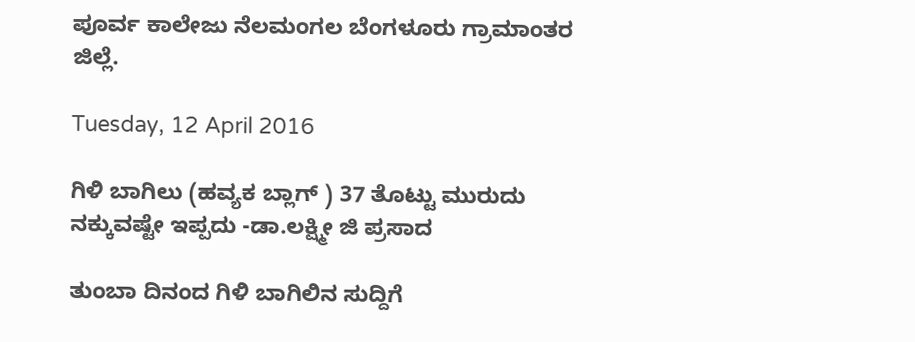ಪೂರ್ವ ಕಾಲೇಜು ನೆಲಮಂಗಲ ಬೆಂಗಳೂರು ಗ್ರಾಮಾಂತರ ಜಿಲ್ಲೆ.

Tuesday, 12 April 2016

ಗಿಳಿ ಬಾಗಿಲು (ಹವ್ಯಕ ಬ್ಲಾಗ್ ) 37 ತೊಟ್ಟು ಮುರುದು ನಕ್ಕುವಷ್ಟೇ ಇಪ್ಪದು -ಡಾ.ಲಕ್ಷ್ಮೀ ಜಿ ಪ್ರಸಾದ

ತುಂಬಾ ದಿನಂದ ಗಿಳಿ ಬಾಗಿಲಿನ ಸುದ್ದಿಗೆ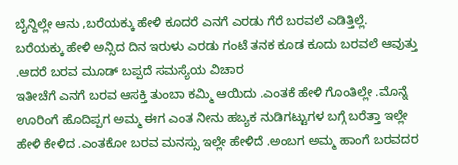ಬೈನ್ದಿಲ್ಲೇ ಆನು ,ಬರೆಯಕ್ಕು ಹೇಳಿ ಕೂದರೆ ಎನಗೆ ಎರಡು ಗೆರೆ ಬರವಲೆ ಎಡಿತ್ತಿಲ್ಲೆ.
ಬರೆಯಕ್ಕು ಹೇಳಿ ಅನ್ಸಿದ ದಿನ ಇರುಳು ಎರಡು ಗಂಟೆ ತನಕ ಕೂಡ ಕೂದು ಬರವಲೆ ಆವುತ್ತು .ಆದರೆ ಬರವ ಮೂಡ್ ಬಪ್ಪದೆ ಸಮಸ್ಯೆಯ ವಿಚಾರ
ಇತೀಚೆಗೆ ಎನಗೆ ಬರವ ಆಸಕ್ತಿ ತುಂಬಾ ಕಮ್ಮಿ ಆಯಿದು .ಎಂತಕೆ ಹೇಳಿ ಗೊಂತಿಲ್ಲೇ .ಮೊನ್ನೆ ಊರಿಂಗೆ ಹೊದಿಪ್ಪಗ ಅಮ್ಮ ಈಗ ಎಂತ ನೀನು ಹಬ್ಯಕ ನುಡಿಗಟ್ಟುಗಳ ಬಗ್ಗೆ ಬರೆತ್ತಾ ಇಲ್ಲೇ ಹೇಳಿ ಕೇಳಿದ .ಎಂತಕೋ ಬರವ ಮನಸ್ಸು ಇಲ್ಲೇ ಹೇಳಿದೆ .ಅಂಬಗ ಅಮ್ಮ ಹಾಂಗೆ ಬರವದರ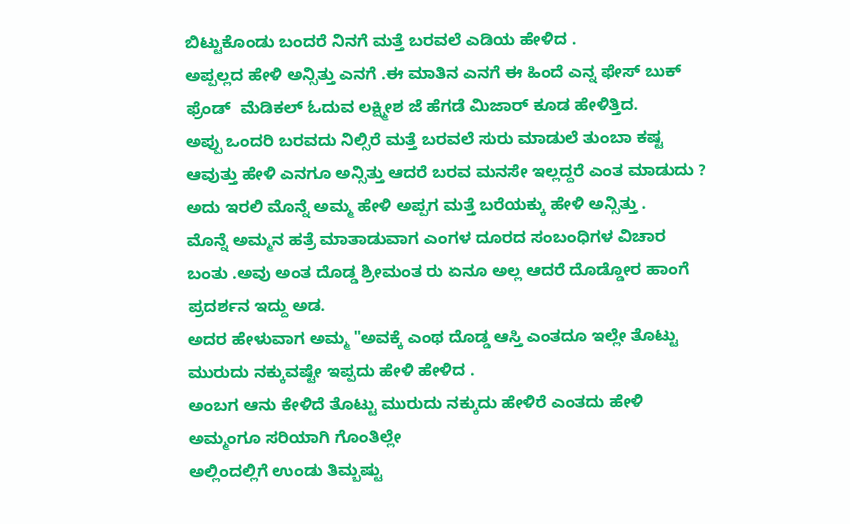ಬಿಟ್ಟುಕೊಂಡು ಬಂದರೆ ನಿನಗೆ ಮತ್ತೆ ಬರವಲೆ ಎಡಿಯ ಹೇಳಿದ .
ಅಪ್ಪಲ್ಲದ ಹೇಳಿ ಅನ್ಸಿತ್ತು ಎನಗೆ .ಈ ಮಾತಿನ ಎನಗೆ ಈ ಹಿಂದೆ ಎನ್ನ ಫೇಸ್ ಬುಕ್ ಫ್ರೆಂಡ್  ಮೆಡಿಕಲ್ ಓದುವ ಲಕ್ಷ್ಮೀಶ ಜೆ ಹೆಗಡೆ ಮಿಜಾರ್ ಕೂಡ ಹೇಳಿತ್ತಿದ.
ಅಪ್ಪು ಒಂದರಿ ಬರವದು ನಿಲ್ಸಿರೆ ಮತ್ತೆ ಬರವಲೆ ಸುರು ಮಾಡುಲೆ ತುಂಬಾ ಕಷ್ಟ ಆವುತ್ತು ಹೇಳಿ ಎನಗೂ ಅನ್ಸಿತ್ತು ಆದರೆ ಬರವ ಮನಸೇ ಇಲ್ಲದ್ದರೆ ಎಂತ ಮಾಡುದು ?
ಅದು ಇರಲಿ ಮೊನ್ನೆ ಅಮ್ಮ ಹೇಳಿ ಅಪ್ಪಗ ಮತ್ತೆ ಬರೆಯಕ್ಕು ಹೇಳಿ ಅನ್ಸಿತ್ತು .
ಮೊನ್ನೆ ಅಮ್ಮನ ಹತ್ರೆ ಮಾತಾಡುವಾಗ ಎಂಗಳ ದೂರದ ಸಂಬಂಧಿಗಳ ವಿಚಾರ ಬಂತು .ಅವು ಅಂತ ದೊಡ್ಡ ಶ್ರೀಮಂತ ರು ಏನೂ ಅಲ್ಲ ಆದರೆ ದೊಡ್ಡೋರ ಹಾಂಗೆ ಪ್ರದರ್ಶನ ಇದ್ದು ಅಡ.
ಅದರ ಹೇಳುವಾಗ ಅಮ್ಮ "ಅವಕ್ಕೆ ಎಂಥ ದೊಡ್ಡ ಆಸ್ತಿ ಎಂತದೂ ಇಲ್ಲೇ ತೊಟ್ಟು ಮುರುದು ನಕ್ಕುವಷ್ಟೇ ಇಪ್ಪದು ಹೇಳಿ ಹೇಳಿದ .
ಅಂಬಗ ಆನು ಕೇಳಿದೆ ತೊಟ್ಟು ಮುರುದು ನಕ್ಕುದು ಹೇಳಿರೆ ಎಂತದು ಹೇಳಿ ಅಮ್ಮಂಗೂ ಸರಿಯಾಗಿ ಗೊಂತಿಲ್ಲೇ
ಅಲ್ಲಿಂದಲ್ಲಿಗೆ ಉಂಡು ತಿಮ್ಬಷ್ಟು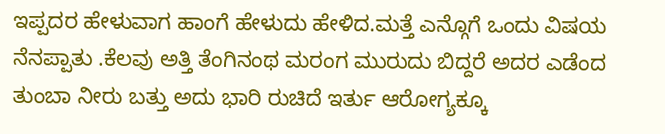ಇಪ್ಪದರ ಹೇಳುವಾಗ ಹಾಂಗೆ ಹೇಳುದು ಹೇಳಿದ.ಮತ್ತೆ ಎನ್ಗೊಗೆ ಒಂದು ವಿಷಯ ನೆನಪ್ಪಾತು .ಕೆಲವು ಅತ್ತಿ ತೆಂಗಿನಂಥ ಮರಂಗ ಮುರುದು ಬಿದ್ದರೆ ಅದರ ಎಡೆಂದ ತುಂಬಾ ನೀರು ಬತ್ತು ಅದು ಭಾರಿ ರುಚಿದೆ ಇರ್ತು ಆರೋಗ್ಯಕ್ಕೂ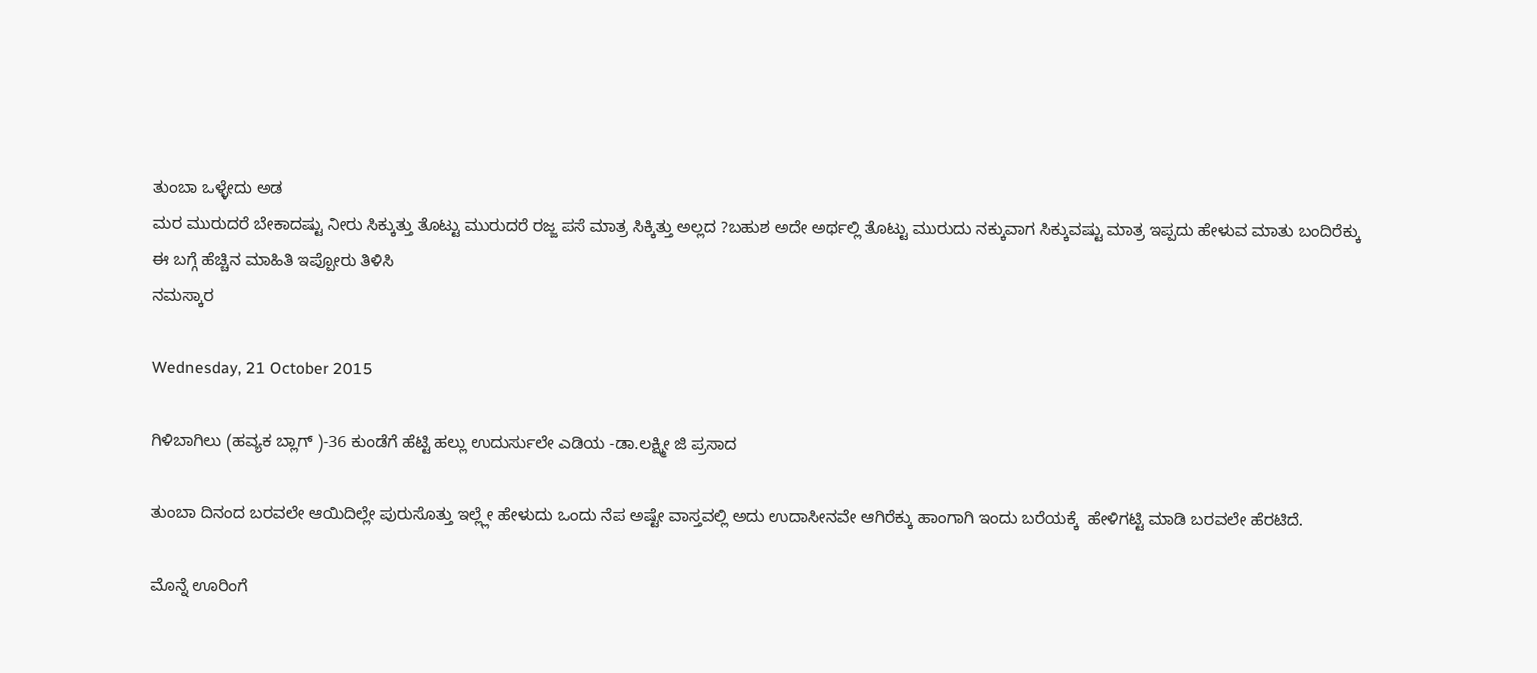ತುಂಬಾ ಒಳ್ಳೇದು ಅಡ
ಮರ ಮುರುದರೆ ಬೇಕಾದಷ್ಟು ನೀರು ಸಿಕ್ಕುತ್ತು ತೊಟ್ಟು ಮುರುದರೆ ರಜ್ಜ ಪಸೆ ಮಾತ್ರ ಸಿಕ್ಕಿತ್ತು ಅಲ್ಲದ ?ಬಹುಶ ಅದೇ ಅರ್ಥಲ್ಲಿ ತೊಟ್ಟು ಮುರುದು ನಕ್ಕುವಾಗ ಸಿಕ್ಕುವಷ್ಟು ಮಾತ್ರ ಇಪ್ಪದು ಹೇಳುವ ಮಾತು ಬಂದಿರೆಕ್ಕು
ಈ ಬಗ್ಗೆ ಹೆಚ್ಚಿನ ಮಾಹಿತಿ ಇಪ್ಪೋರು ತಿಳಿಸಿ
ನಮಸ್ಕಾರ

Wednesday, 21 October 2015

ಗಿಳಿಬಾಗಿಲು (ಹವ್ಯಕ ಬ್ಲಾಗ್ )-36 ಕುಂಡೆಗೆ ಹೆಟ್ಟಿ ಹಲ್ಲು ಉದುರ್ಸುಲೇ ಎಡಿಯ -ಡಾ.ಲಕ್ಷ್ಮೀ ಜಿ ಪ್ರಸಾದ

ತುಂಬಾ ದಿನಂದ ಬರವಲೇ ಆಯಿದಿಲ್ಲೇ ಪುರುಸೊತ್ತು ಇಲ್ಲ್ಲೇ ಹೇಳುದು ಒಂದು ನೆಪ ಅಷ್ಟೇ ವಾಸ್ತವಲ್ಲಿ ಅದು ಉದಾಸೀನವೇ ಆಗಿರೆಕ್ಕು ಹಾಂಗಾಗಿ ಇಂದು ಬರೆಯಕ್ಕೆ  ಹೇಳಿಗಟ್ಟಿ ಮಾಡಿ ಬರವಲೇ ಹೆರಟಿದೆ.

ಮೊನ್ನೆ ಊರಿಂಗೆ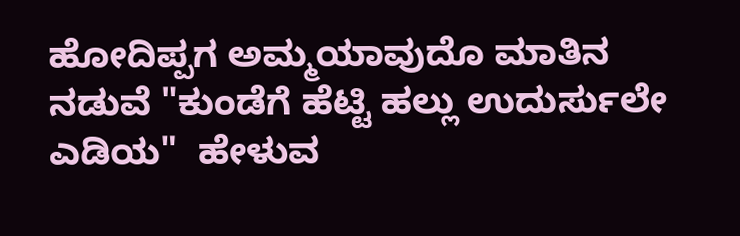ಹೋದಿಪ್ಪಗ ಅಮ್ಮಯಾವುದೊ ಮಾತಿನ ನಡುವೆ "ಕುಂಡೆಗೆ ಹೆಟ್ಟಿ ಹಲ್ಲು ಉದುರ್ಸುಲೇ ಎಡಿಯ"  ಹೇಳುವ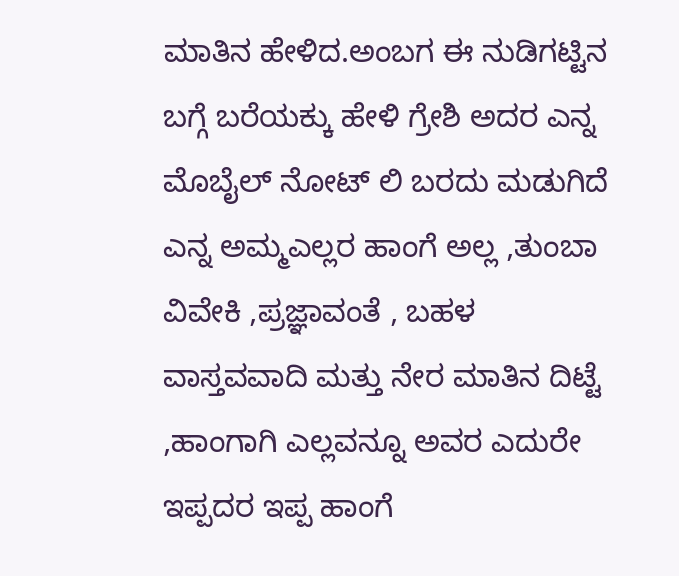ಮಾತಿನ ಹೇಳಿದ.ಅಂಬಗ ಈ ನುಡಿಗಟ್ಟಿನ ಬಗ್ಗೆ ಬರೆಯಕ್ಕು ಹೇಳಿ ಗ್ರೇಶಿ ಅದರ ಎನ್ನ ಮೊಬೈಲ್ ನೋಟ್ ಲಿ ಬರದು ಮಡುಗಿದೆ
ಎನ್ನ ಅಮ್ಮಎಲ್ಲರ ಹಾಂಗೆ ಅಲ್ಲ ,ತುಂಬಾ ವಿವೇಕಿ ,ಪ್ರಜ್ಞಾವಂತೆ , ಬಹಳ ವಾಸ್ತವವಾದಿ ಮತ್ತು ನೇರ ಮಾತಿನ ದಿಟ್ಟೆ ,ಹಾಂಗಾಗಿ ಎಲ್ಲವನ್ನೂ ಅವರ ಎದುರೇ ಇಪ್ಪದರ ಇಪ್ಪ ಹಾಂಗೆ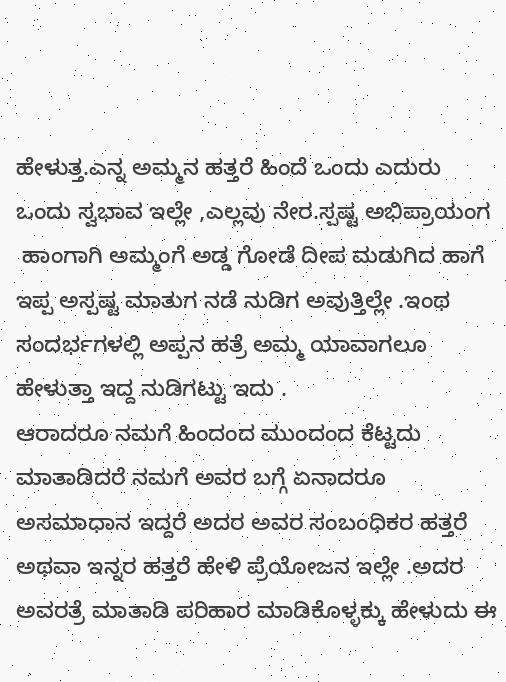ಹೇಳುತ್ತ.ಎನ್ನ ಅಮ್ಮನ ಹತ್ತರೆ ಹಿಂದೆ ಒಂದು ಎದುರು ಒಂದು ಸ್ವಭಾವ ಇಲ್ಲೇ ,ಎಲ್ಲವು ನೇರ.ಸ್ಪಷ್ಟ ಅಭಿಪ್ರಾಯಂಗ
 ಹಾಂಗಾಗಿ ಅಮ್ಮಂಗೆ ಅಡ್ಡ ಗೋಡೆ ದೀಪ ಮಡುಗಿದ ಹಾಗೆ ಇಪ್ಪ ಅಸ್ಪಷ್ಟ ಮಾತುಗ ನಡೆ ನುಡಿಗ ಅವುತ್ತಿಲ್ಲೇ .ಇಂಥ ಸಂದರ್ಭಗಳಲ್ಲಿ ಅಪ್ಪನ ಹತ್ರೆ ಅಮ್ಮ ಯಾವಾಗಲೂ ಹೇಳುತ್ತಾ ಇದ್ದ ನುಡಿಗಟ್ಟು ಇದು .
ಆರಾದರೂ ನಮಗೆ ಹಿಂದಂದ ಮುಂದಂದ ಕೆಟ್ಟದು  ಮಾತಾಡಿದರೆ ನಮಗೆ ಅವರ ಬಗ್ಗೆ ಏನಾದರೂ ಅಸಮಾಧಾನ ಇದ್ದರೆ ಅದರ ಅವರ ಸಂಬಂಧಿಕರ ಹತ್ತರೆ ಅಥವಾ ಇನ್ನರ ಹತ್ತರೆ ಹೇಳಿ ಪ್ರೆಯೋಜನ ಇಲ್ಲೇ .ಅದರ ಅವರತ್ರೆ ಮಾತಾಡಿ ಪರಿಹಾರ ಮಾಡಿಕೊಳ್ಳಕ್ಕು ಹೇಳುದು ಈ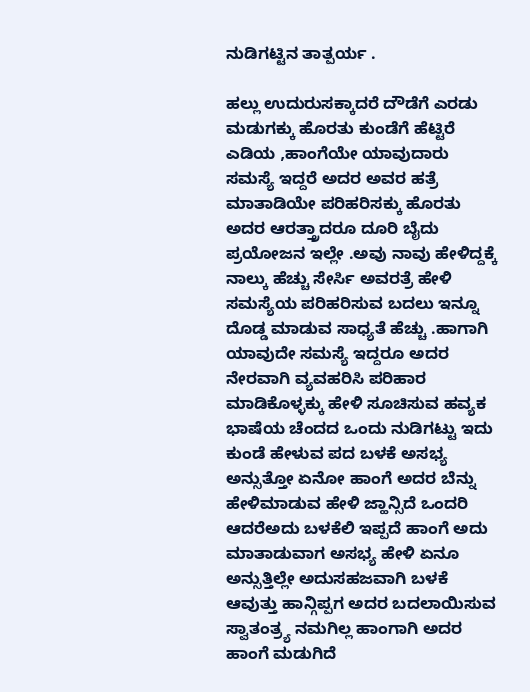ನುಡಿಗಟ್ಟಿನ ತಾತ್ಪರ್ಯ .

ಹಲ್ಲು ಉದುರುಸಕ್ಕಾದರೆ ದೌಡೆಗೆ ಎರಡು ಮಡುಗಕ್ಕು ಹೊರತು ಕುಂಡೆಗೆ ಹೆಟ್ಟಿರೆ ಎಡಿಯ ,ಹಾಂಗೆಯೇ ಯಾವುದಾರು ಸಮಸ್ಯೆ ಇದ್ದರೆ ಅದರ ಅವರ ಹತ್ರೆ ಮಾತಾಡಿಯೇ ಪರಿಹರಿಸಕ್ಕು ಹೊರತು ಅದರ ಆರತ್ತ್ರಾದರೂ ದೂರಿ ಬೈದು ಪ್ರಯೋಜನ ಇಲ್ಲೇ .ಅವು ನಾವು ಹೇಳಿದ್ದಕ್ಕೆ ನಾಲ್ಕು ಹೆಚ್ಚು ಸೇರ್ಸಿ ಅವರತ್ರೆ ಹೇಳಿ ಸಮಸ್ಯೆಯ ಪರಿಹರಿಸುವ ಬದಲು ಇನ್ನೂ ದೊಡ್ಡ ಮಾಡುವ ಸಾಧ್ಯತೆ ಹೆಚ್ಚು .ಹಾಗಾಗಿ ಯಾವುದೇ ಸಮಸ್ಯೆ ಇದ್ದರೂ ಅದರ ನೇರವಾಗಿ ವ್ಯವಹರಿಸಿ ಪರಿಹಾರ ಮಾಡಿಕೊಳ್ಳಕ್ಕು ಹೇಳಿ ಸೂಚಿಸುವ ಹವ್ಯಕ ಭಾಷೆಯ ಚೆಂದದ ಒಂದು ನುಡಿಗಟ್ಟು ಇದು
ಕುಂಡೆ ಹೇಳುವ ಪದ ಬಳಕೆ ಅಸಭ್ಯ ಅನ್ಸುತ್ತೋ ಏನೋ ಹಾಂಗೆ ಅದರ ಬೆನ್ನು ಹೇಳಿಮಾಡುವ ಹೇಳಿ ಜ್ಹಾನ್ಸಿದೆ ಒಂದರಿ ಆದರೆಅದು ಬಳಕೆಲಿ ಇಪ್ಪದೆ ಹಾಂಗೆ ಅದು ಮಾತಾಡುವಾಗ ಅಸಭ್ಯ ಹೇಳಿ ಏನೂ ಅನ್ಸುತ್ತಿಲ್ಲೇ ಅದುಸಹಜವಾಗಿ ಬಳಕೆ ಆವುತ್ತು ಹಾನ್ಗಿಪ್ಪಗ ಅದರ ಬದಲಾಯಿಸುವ ಸ್ವಾತಂತ್ರ್ಯ ನಮಗಿಲ್ಲ ಹಾಂಗಾಗಿ ಅದರ ಹಾಂಗೆ ಮಡುಗಿದೆ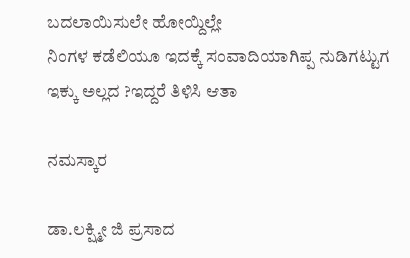ಬದಲಾಯಿಸುಲೇ ಹೋಯ್ದಿಲ್ಲೇ
ನಿಂಗಳ ಕಡೆಲಿಯೂ ಇದಕ್ಕೆ ಸಂವಾದಿಯಾಗಿಪ್ಪ ನುಡಿಗಟ್ಟುಗ ಇಕ್ಕು ಅಲ್ಲದ ?ಇದ್ದರೆ ತಿಳಿಸಿ ಆತಾ

ನಮಸ್ಕಾರ

ಡಾ.ಲಕ್ಷ್ಮೀ ಜಿ ಪ್ರಸಾದ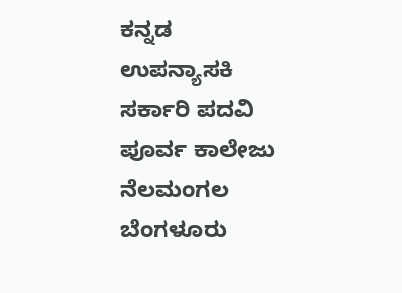ಕನ್ನಡ ಉಪನ್ಯಾಸಕಿ
ಸರ್ಕಾರಿ ಪದವಿ ಪೂರ್ವ ಕಾಲೇಜು
ನೆಲಮಂಗಲ ಬೆಂಗಳೂರು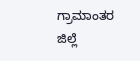ಗ್ರಾಮಾಂತರ ಜಿಲ್ಲೆ